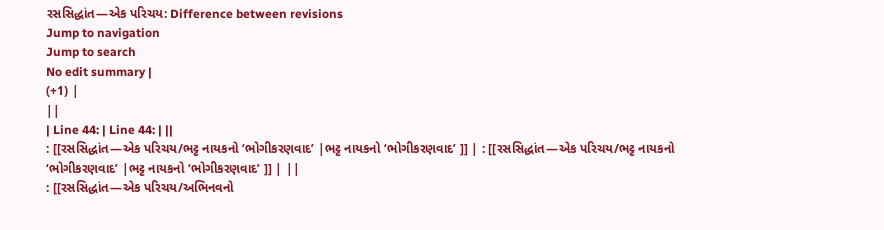રસસિદ્ધાંત—એક પરિચય: Difference between revisions
Jump to navigation
Jump to search
No edit summary |
(+1) |
||
| Line 44: | Line 44: | ||
: [[રસસિદ્ધાંત—એક પરિચય/ભટ્ટ નાયકનો ‘ભોગીકરણવાદ’ |ભટ્ટ નાયકનો ‘ભોગીકરણવાદ’ ]] | : [[રસસિદ્ધાંત—એક પરિચય/ભટ્ટ નાયકનો ‘ભોગીકરણવાદ’ |ભટ્ટ નાયકનો ‘ભોગીકરણવાદ’ ]] | ||
: [[રસસિદ્ધાંત—એક પરિચય/અભિનવનો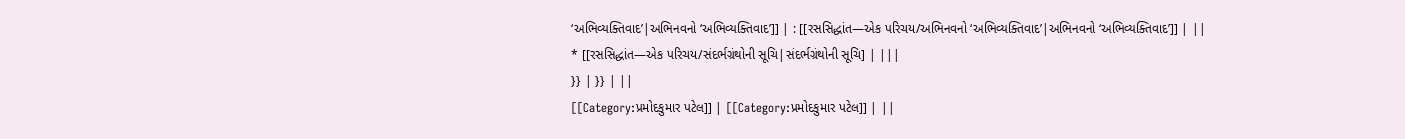‘અભિવ્યક્તિવાદ’|અભિનવનો ‘અભિવ્યક્તિવાદ’]] | : [[રસસિદ્ધાંત—એક પરિચય/અભિનવનો ‘અભિવ્યક્તિવાદ’|અભિનવનો ‘અભિવ્યક્તિવાદ’]] | ||
* [[રસસિદ્ધાંત—એક પરિચય/સંદર્ભગ્રંથોની સૂચિ|સંદર્ભગ્રંથોની સૂચિ] | |||
}} | }} | ||
[[Category:પ્રમોદકુમાર પટેલ]] | [[Category:પ્રમોદકુમાર પટેલ]] | ||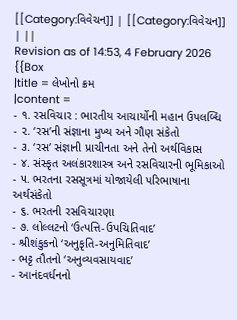[[Category:વિવેચન]] | [[Category:વિવેચન]] | ||
Revision as of 14:53, 4 February 2026
{{Box
|title = લેખોનો ક્રમ
|content =
- ૧. રસવિચાર : ભારતીય આચાર્યોની મહાન ઉપલબ્ધિ
- ૨. ‘રસ’ની સંજ્ઞાના મુખ્ય અને ગૌણ સંકેતો
- ૩. ‘રસ’ સંજ્ઞાની પ્રાચીનતા અને તેનો અર્થવિકાસ
- ૪. સંસ્કૃત અલંકારશાસ્ત્ર અને રસવિચારની ભૂમિકાઓ
- ૫. ભરતના રસસૂત્રમાં યોજાયેલી પરિભાષાના અર્થસંકેતો
- ૬. ભરતની રસવિચારણા
- ૭. લોલ્લટનો ‘ઉત્પત્તિ-ઉપચિતિવાદ’
- શ્રીશંકુકનો ‘અનુકૃતિ-અનુમિતિવાદ’
- ભટ્ટ તૌતનો ‘અનુવ્યવસાયવાદ’
- આનંદવર્ધનનો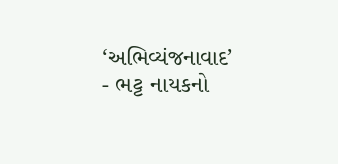‘અભિવ્યંજનાવાદ’
- ભટ્ટ નાયકનો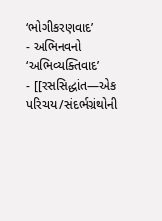‘ભોગીકરણવાદ’
- અભિનવનો ‘અભિવ્યક્તિવાદ’
- [[રસસિદ્ધાંત—એક પરિચય/સંદર્ભગ્રંથોની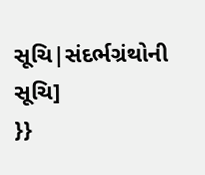સૂચિ|સંદર્ભગ્રંથોની સૂચિ]
}}